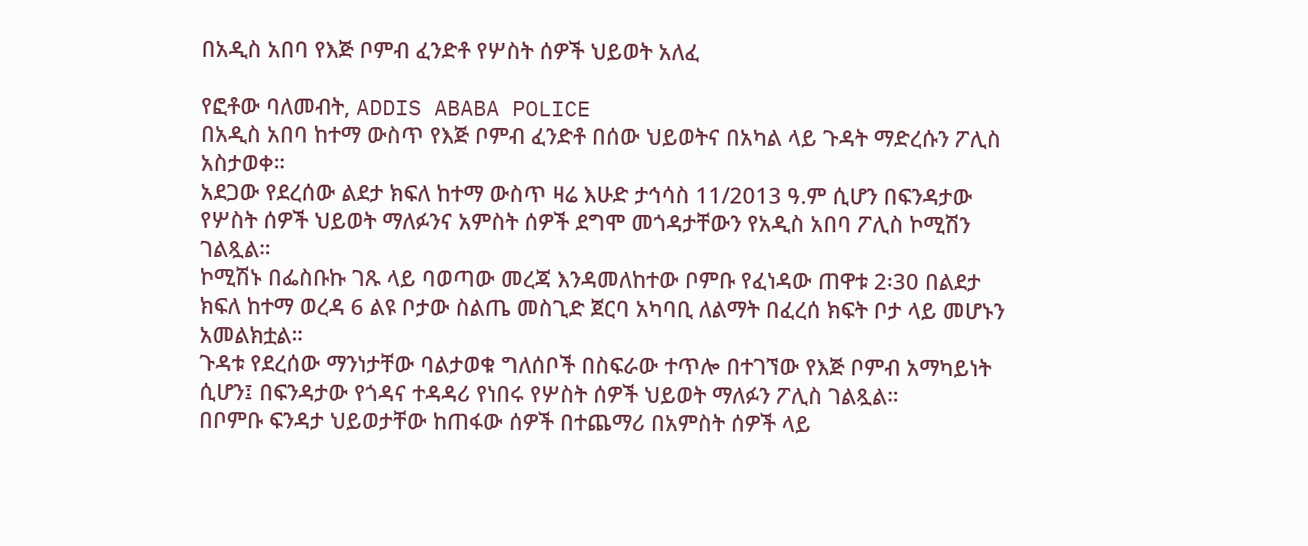በአዲስ አበባ የእጅ ቦምብ ፈንድቶ የሦስት ሰዎች ህይወት አለፈ

የፎቶው ባለመብት, ADDIS ABABA POLICE
በአዲስ አበባ ከተማ ውስጥ የእጅ ቦምብ ፈንድቶ በሰው ህይወትና በአካል ላይ ጉዳት ማድረሱን ፖሊስ አስታወቀ።
አደጋው የደረሰው ልደታ ክፍለ ከተማ ውስጥ ዛሬ እሁድ ታኅሳስ 11/2013 ዓ.ም ሲሆን በፍንዳታው የሦስት ሰዎች ህይወት ማለፉንና አምስት ሰዎች ደግሞ መጎዳታቸውን የአዲስ አበባ ፖሊስ ኮሚሽን ገልጿል።
ኮሚሽኑ በፌስቡኩ ገጹ ላይ ባወጣው መረጃ እንዳመለከተው ቦምቡ የፈነዳው ጠዋቱ 2፡30 በልደታ ክፍለ ከተማ ወረዳ 6 ልዩ ቦታው ስልጤ መስጊድ ጀርባ አካባቢ ለልማት በፈረሰ ክፍት ቦታ ላይ መሆኑን አመልክቷል።
ጉዳቱ የደረሰው ማንነታቸው ባልታወቁ ግለሰቦች በስፍራው ተጥሎ በተገኘው የእጅ ቦምብ አማካይነት ሲሆን፤ በፍንዳታው የጎዳና ተዳዳሪ የነበሩ የሦስት ሰዎች ህይወት ማለፉን ፖሊስ ገልጿል።
በቦምቡ ፍንዳታ ህይወታቸው ከጠፋው ሰዎች በተጨማሪ በአምስት ሰዎች ላይ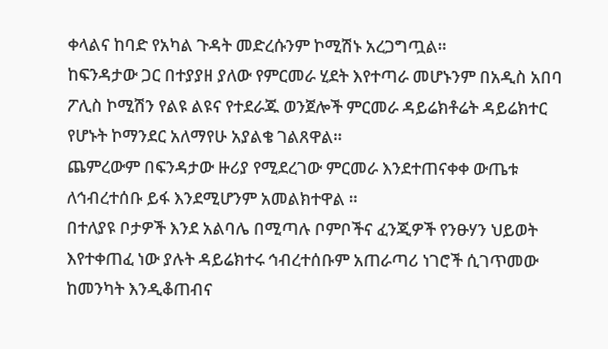ቀላልና ከባድ የአካል ጉዳት መድረሱንም ኮሚሽኑ አረጋግጧል።
ከፍንዳታው ጋር በተያያዘ ያለው የምርመራ ሂደት እየተጣራ መሆኑንም በአዲስ አበባ ፖሊስ ኮሚሽን የልዩ ልዩና የተደራጁ ወንጀሎች ምርመራ ዳይሬክቶሬት ዳይሬክተር የሆኑት ኮማንደር አለማየሁ አያልቄ ገልጸዋል።
ጨምረውም በፍንዳታው ዙሪያ የሚደረገው ምርመራ እንደተጠናቀቀ ውጤቱ ለኅብረተሰቡ ይፋ እንደሚሆንም አመልክተዋል ።
በተለያዩ ቦታዎች እንደ አልባሌ በሚጣሉ ቦምቦችና ፈንጂዎች የንፁሃን ህይወት እየተቀጠፈ ነው ያሉት ዳይሬክተሩ ኅብረተሰቡም አጠራጣሪ ነገሮች ሲገጥመው ከመንካት እንዲቆጠብና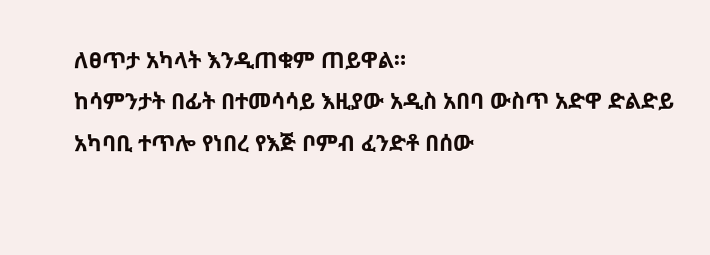ለፀጥታ አካላት እንዲጠቁም ጠይዋል።
ከሳምንታት በፊት በተመሳሳይ እዚያው አዲስ አበባ ውስጥ አድዋ ድልድይ አካባቢ ተጥሎ የነበረ የእጅ ቦምብ ፈንድቶ በሰው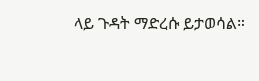ላይ ጉዳት ማድረሱ ይታወሳል።